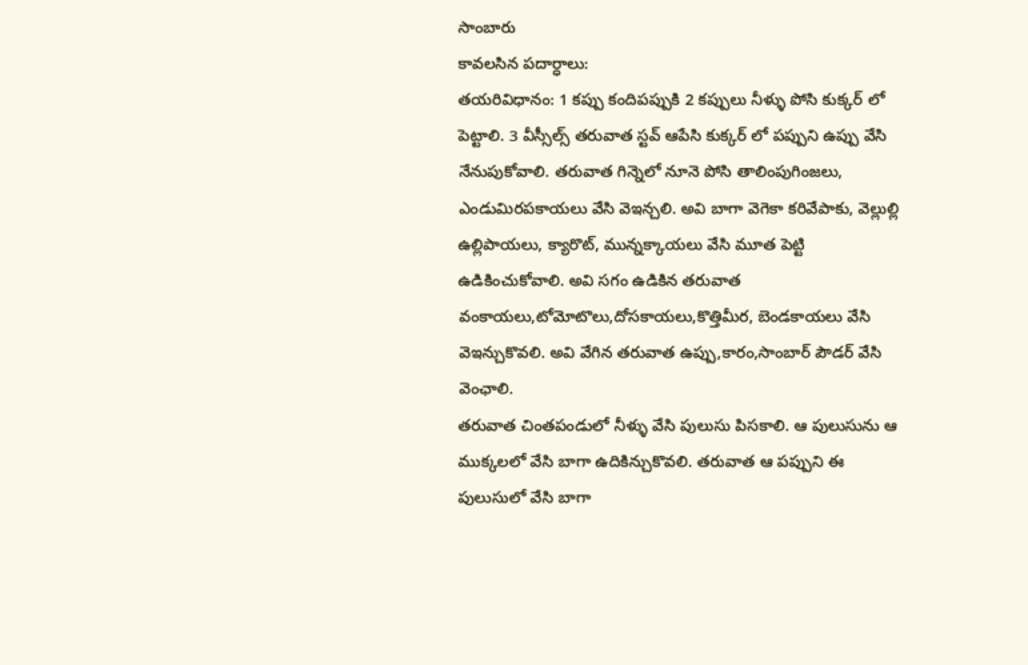సాంబారు
కావలసిన పదార్ధాలు:
తయరివిధానం: 1 కప్పు కందిపప్పుకి 2 కప్పులు నీళ్ళు పోసి కుక్కర్ లో పెట్టాలి. 3 వీస్సీల్స్ తరువాత స్టవ్ ఆపేసి కుక్కర్ లో పప్పుని ఉప్పు వేసి నేనుపుకోవాలి. తరువాత గిన్నెలో నూనె పోసి తాలింపుగింజలు, ఎండుమిరపకాయలు వేసి వెఇన్చలి. అవి బాగా వెగెకా కరివేపాకు, వెల్లుల్లి ఉల్లిపాయలు, క్యారొట్, మున్నక్కాయలు వేసి మూత పెట్టి ఉడికించుకోవాలి. అవి సగం ఉడికిన తరువాత వంకాయలు,టోమోటొలు,దోసకాయలు,కొత్తిమీర, బెండకాయలు వేసి వెఇన్చుకొవలి. అవి వేగిన తరువాత ఉప్పు,కారం,సాంబార్ పౌడర్ వేసి వెంఛాలి.
తరువాత చింతపండులో నీళ్ళు వేసి పులుసు పిసకాలి. ఆ పులుసును ఆ ముక్కలలో వేసి బాగా ఉదికిన్చుకొవలి. తరువాత ఆ పప్పుని ఈ పులుసులో వేసి బాగా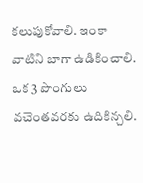కలుపుకోవాలి. ఇంకా వాటిని బాగా ఉడికించాలి. ఒక 3 పొంగులు వచెంతవరకు ఉదికిన్చలి.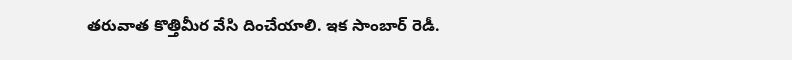తరువాత కొత్తిమీర వేసి దించేయాలి. ఇక సాంబార్ రెడీ.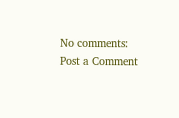No comments:
Post a Comment